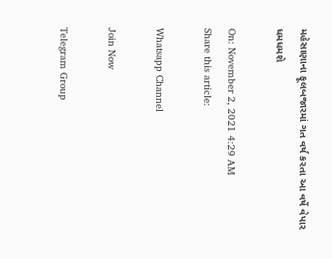મહેસાણાના ફૂલબજારમાં ગત વર્ષ કરતા આ વર્ષે વેપાર ધમધમશે

On: November 2, 2021 4:29 AM
Share this article:

Whatsapp Channel

Join Now

Telegram Group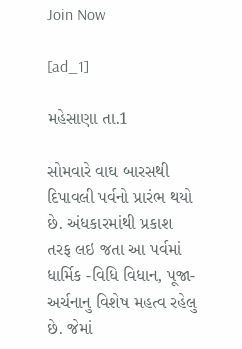Join Now

[ad_1]

મહેસાણા તા.1

સોમવારે વાઘ બારસથી દિપાવલી પર્વનો પ્રારંભ થયો છે. અંધકારમાંથી પ્રકાશ તરફ લઇ જતા આ પર્વમાં ધાર્મિક -વિધિ વિધાન, પૂજા-અર્ચનાનુ વિશેષ મહત્વ રહેલુ છે. જેમાં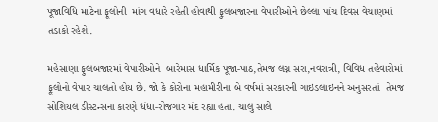પૂજાવિધિ માટેના ફૂલોની  માંગ વધારે રહેતી હોવાથી ફુલબજારના વેપારીઓને છેલ્લા પાંચ દિવસ વેચાણમાં તડાકો રહેશે.

મહેસાણા ફુલબજારમાં વેપારીઓને  બારેમાસ ધાર્મિક પૂજા-પાઠ,તેમજ લગ્ન સરા,નવરાત્રી, વિવિધ તહેવારોમાં  ફૂલોનો વેપાર ચાલતો હોય છે. જો કે કોરોના મહામીરીના બે વર્ષમાં સરકારની ગાઇડલાઇનને અનુસરતાં  તેમજ સોશિયલ ડીસ્ટન્સના કારણે ધંધા-રોજગાર મંદ રહ્યા હતા. ચાલુ સાલે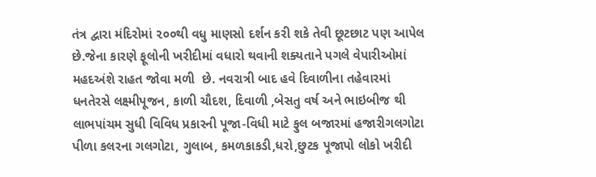તંત્ર દ્વારા મંદિરોમાં ૨૦૦થી વધુ માણસો દર્શન કરી શકે તેવી છૂટછાટ પણ આપેલ છે.જેના કારણે ફૂલોની ખરીદીમાં વધારો થવાની શક્યતાને પગલે વેપારીઓમાં મહદઅંશે રાહત જોવા મળી  છે. નવરાત્રી બાદ હવે દિવાળીના તહેવારમાં ધનતેરસે લક્ષ્મીપૂજન, કાળી ચૌદશ, દિવાળી ,બેસતુ વર્ષ અને ભાઇબીજ થી લાભપાંચમ સુધી વિવિધ પ્રકારની પૂજા-વિધી માટે ફુલ બજારમાં હજારીગલગોટા  પીળા કલરના ગલગોટા, ગુલાબ, કમળકાકડી,ધરો,છુટક પૂજાપો લોકો ખરીદી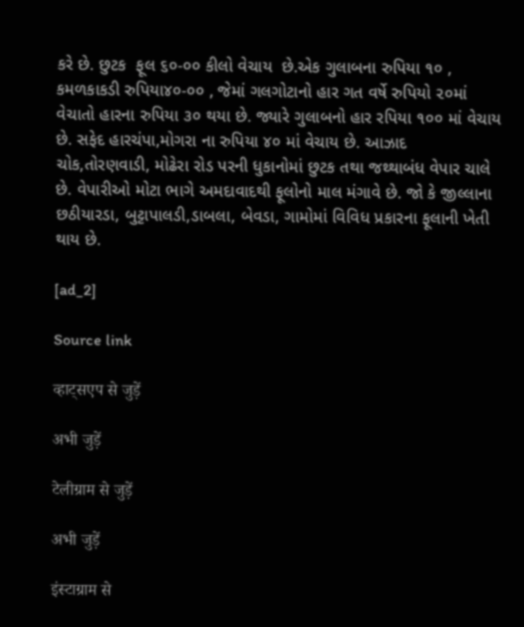કરે છે. છુટક  ફૂલ ૬૦-૦૦ કીલો વેચાય  છે.એક ગુલાબના રુપિયા ૧૦ , કમળકાકડી રુપિયા૪૦-૦૦ , જેમાં ગલગોટાનો હાર ગત વર્ષે રુપિયો ૨૦માં વેચાતો હારના રુપિયા ૩૦ થયા છે. જ્યારે ગુલાબનો હાર રપિયા ૧૦૦ માં વેચાય છે. સફેદ હારચંપા,મોગરા ના રુપિયા ૪૦ માં વેચાય છે. આઝાદ ચોક,તોરણવાડી, મોઢેરા રોડ પરની ધુકાનોમાં છુટક તથા જથ્થાબંધ વેપાર ચાલે છે. વેપારીઓ મોટા ભાગે અમદાવાદથી ફૂલોનો માલ મંગાવે છે. જો કે જીલ્લાના છઠીયારડા, બુટ્ટાપાલડી,ડાબલા, બેવડા, ગામોમાં વિવિધ પ્રકારના ફૂલાની ખેતી થાય છે.

[ad_2]

Source link

व्हाट्सएप से जुड़ें

अभी जुड़ें

टेलीग्राम से जुड़ें

अभी जुड़ें

इंस्टाग्राम से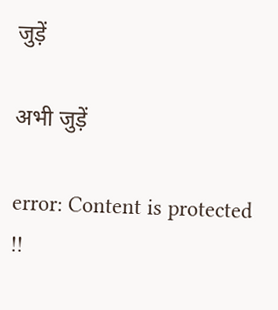जुड़ें

अभी जुड़ें

error: Content is protected !!